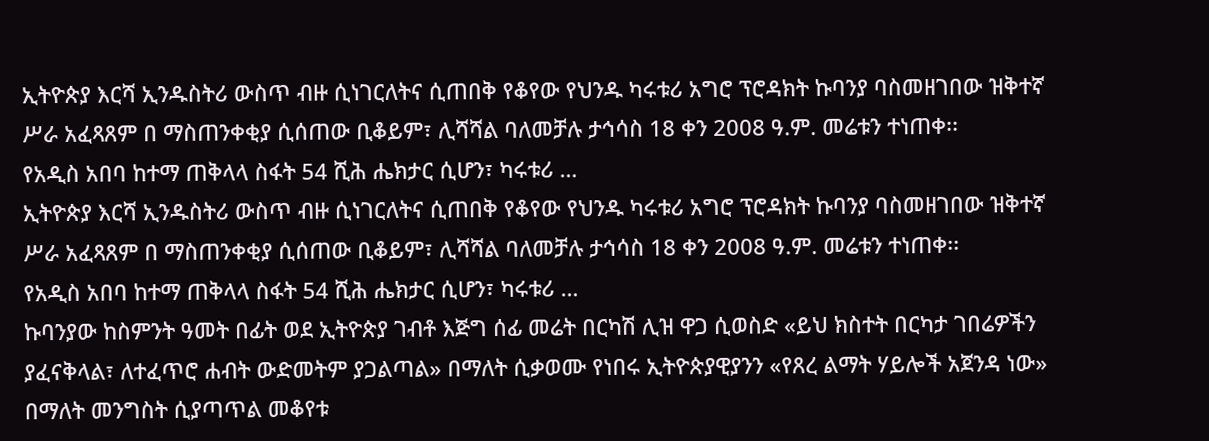ኢትዮጵያ እርሻ ኢንዱስትሪ ውስጥ ብዙ ሲነገርለትና ሲጠበቅ የቆየው የህንዱ ካሩቱሪ አግሮ ፕሮዳክት ኩባንያ ባስመዘገበው ዝቅተኛ ሥራ አፈጻጸም በ ማስጠንቀቂያ ሲሰጠው ቢቆይም፣ ሊሻሻል ባለመቻሉ ታኅሳስ 18 ቀን 2008 ዓ.ም. መሬቱን ተነጠቀ፡፡
የአዲስ አበባ ከተማ ጠቅላላ ስፋት 54 ሺሕ ሔክታር ሲሆን፣ ካሩቱሪ …
ኢትዮጵያ እርሻ ኢንዱስትሪ ውስጥ ብዙ ሲነገርለትና ሲጠበቅ የቆየው የህንዱ ካሩቱሪ አግሮ ፕሮዳክት ኩባንያ ባስመዘገበው ዝቅተኛ ሥራ አፈጻጸም በ ማስጠንቀቂያ ሲሰጠው ቢቆይም፣ ሊሻሻል ባለመቻሉ ታኅሳስ 18 ቀን 2008 ዓ.ም. መሬቱን ተነጠቀ፡፡
የአዲስ አበባ ከተማ ጠቅላላ ስፋት 54 ሺሕ ሔክታር ሲሆን፣ ካሩቱሪ …
ኩባንያው ከስምንት ዓመት በፊት ወደ ኢትዮጵያ ገብቶ እጅግ ሰፊ መሬት በርካሽ ሊዝ ዋጋ ሲወስድ «ይህ ክስተት በርካታ ገበሬዎችን ያፈናቅላል፣ ለተፈጥሮ ሐብት ውድመትም ያጋልጣል» በማለት ሲቃወሙ የነበሩ ኢትዮጵያዊያንን «የጸረ ልማት ሃይሎች አጀንዳ ነው» በማለት መንግስት ሲያጣጥል መቆየቱ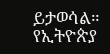ይታወሳል።
የኢትዮጵያ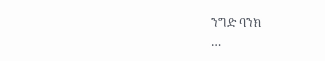ንግድ ባንክ
…